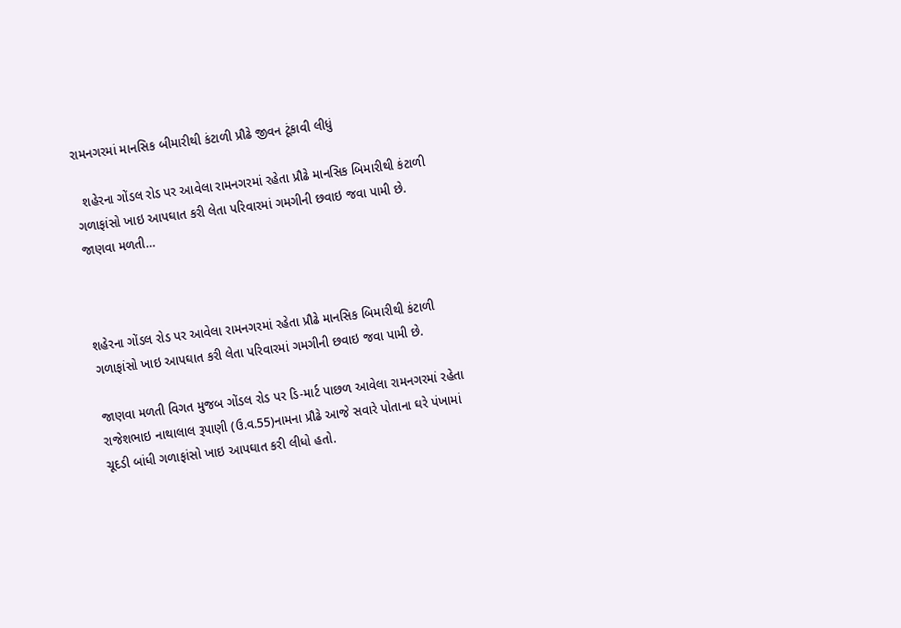રામનગરમાં માનસિક બીમારીથી કંટાળી પ્રૌઢે જીવન ટૂંકાવી લીધું

  શહેરના ગોંડલ રોડ પર આવેલા રામનગરમાં રહેતા પ્રૌઢે માનસિક બિમારીથી કંટાળી ગળાફાંસો ખાઇ આપઘાત કરી લેતા પરિવારમાં ગમગીની છવાઇ જવા પામી છે. જાણવા મળતી…



શહેરના ગોંડલ રોડ પર આવેલા રામનગરમાં રહેતા પ્રૌઢે માનસિક બિમારીથી કંટાળી ગળાફાંસો ખાઇ આપઘાત કરી લેતા પરિવારમાં ગમગીની છવાઇ જવા પામી છે.

જાણવા મળતી વિગત મુજબ ગોંડલ રોડ પર ડિ-માર્ટ પાછળ આવેલા રામનગરમાં રહેતા રાજેશભાઇ નાથાલાલ રૂપાણી (ઉ.વ.55)નામના પ્રૌઢે આજે સવારે પોતાના ઘરે પંખામાં ચૂદડી બાંધી ગળાફાંસો ખાઇ આપઘાત કરી લીધો હતો.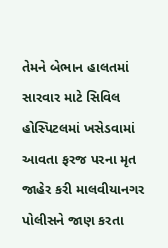તેમને બેભાન હાલતમાં સારવાર માટે સિવિલ હોસ્પિટલમાં ખસેડવામાં આવતા ફરજ પરના મૃત જાહેર કરી માલવીયાનગર પોલીસને જાણ કરતા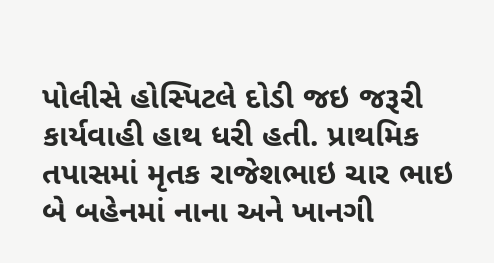પોલીસે હોસ્પિટલે દોડી જઇ જરૂરી કાર્યવાહી હાથ ધરી હતી. પ્રાથમિક તપાસમાં મૃતક રાજેશભાઇ ચાર ભાઇ બે બહેનમાં નાના અને ખાનગી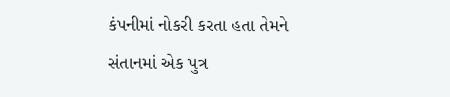કંપનીમાં નોકરી કરતા હતા તેમને સંતાનમાં એક પુત્ર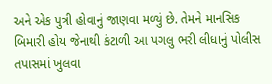અને એક પુત્રી હોવાનું જાણવા મળ્યું છે. તેમને માનસિક બિમારી હોય જેનાથી કંટાળી આ પગલુ ભરી લીધાનું પોલીસ તપાસમાં ખુલવા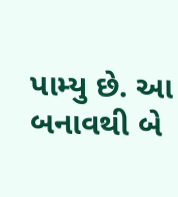પામ્યુ છે. આ બનાવથી બે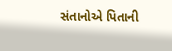સંતાનોએ પિતાની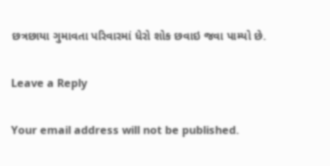છત્રછાયા ગુમાવતા પરિવારમાં ધેરો શોક છવાઇ જવા પામ્યો છે.

Leave a Reply

Your email address will not be published.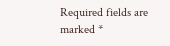Required fields are marked *